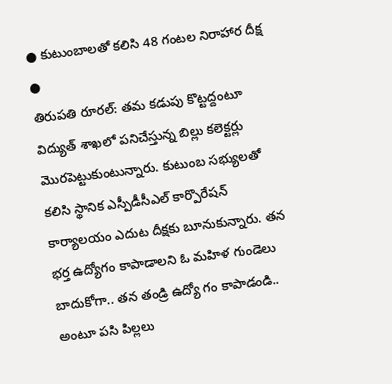● కుటుంబాలతో కలిసి 48 గంటల నిరాహార దీక్ష
●
తిరుపతి రూరల్: తమ కడుపు కొట్టద్దంటూ విద్యుత్ శాఖలో పనిచేస్తున్న బిల్లు కలెక్టర్లు మొరపెట్టుకుంటున్నారు. కుటుంబ సభ్యులతో కలిసి స్థానిక ఎస్పీడీసీఎల్ కార్పొరేషన్ కార్యాలయం ఎదుట దీక్షకు బూనుకున్నారు. తన భర్త ఉద్యోగం కాపాడాలని ఓ మహిళ గుండెలు బాదుకోగా.. తన తండ్రి ఉద్యో గం కాపాడండి.. అంటూ పసి పిల్లలు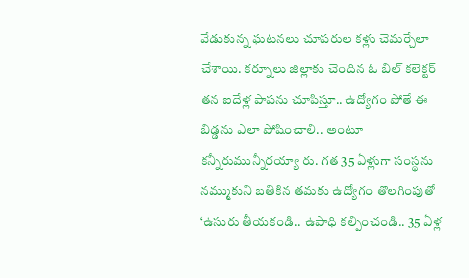వేడుకున్న ఘటనలు చూపరుల కళ్లు చెమర్చేలా చేశాయి. కర్నూలు జిల్లాకు చెందిన ఓ బిల్ కలెక్టర్ తన ఐదేళ్ల పాపను చూపిస్తూ.. ఉద్యోగం పోతే ఈ బిడ్డను ఎలా పోషించాలి.. అంటూ కన్నీరుమున్నీరయ్యా రు. గత 35 ఏళ్లుగా సంస్థను నమ్ముకుని బతికిన తమకు ఉద్యోగం తొలగింపుతో ‘ఉసురు తీయకండి.. ఉపాధి కల్పించండి.. 35 ఏళ్ల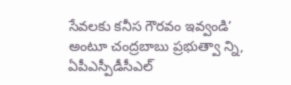సేవలకు కనీస గౌరవం ఇవ్వండి’ అంటూ చంద్రబాబు ప్రభుత్వా న్ని, ఏపీఎస్పీడీసీఎల్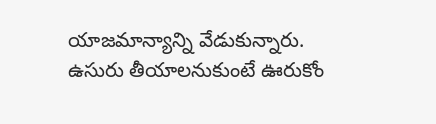యాజమాన్యాన్ని వేడుకున్నారు.
ఉసురు తీయాలనుకుంటే ఊరుకోం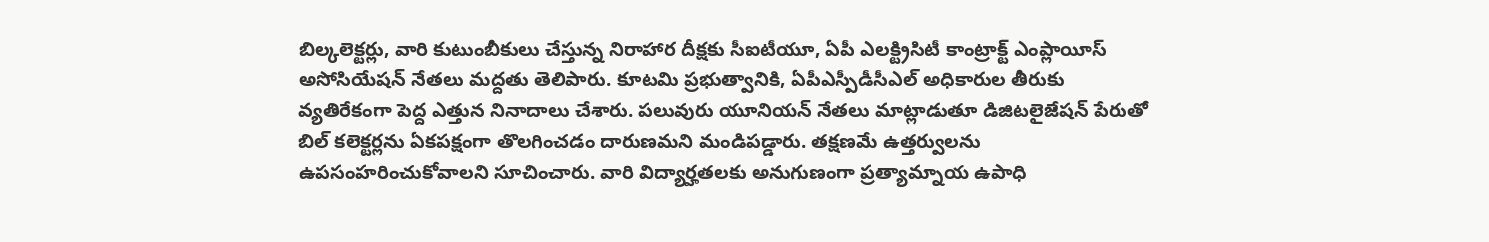బిల్కలెక్టర్లు, వారి కుటుంబీకులు చేస్తున్న నిరాహార దీక్షకు సీఐటీయూ, ఏపీ ఎలక్ట్రిసిటీ కాంట్రాక్ట్ ఎంప్లాయీస్ అసోసియేషన్ నేతలు మద్దతు తెలిపారు. కూటమి ప్రభుత్వానికి, ఏపీఎస్పీడీసీఎల్ అధికారుల తీరుకు వ్యతిరేకంగా పెద్ద ఎత్తున నినాదాలు చేశారు. పలువురు యూనియన్ నేతలు మాట్లాడుతూ డిజిటలైజేషన్ పేరుతో బిల్ కలెక్టర్లను ఏకపక్షంగా తొలగించడం దారుణమని మండిపడ్డారు. తక్షణమే ఉత్తర్వులను ఉపసంహరించుకోవాలని సూచించారు. వారి విద్యార్హతలకు అనుగుణంగా ప్రత్యామ్నాయ ఉపాధి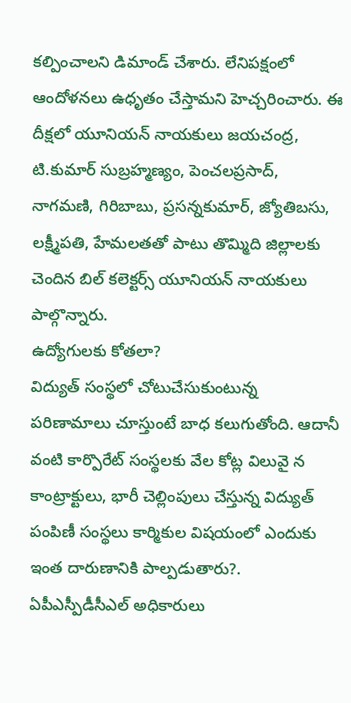కల్పించాలని డిమాండ్ చేశారు. లేనిపక్షంలో ఆందోళనలు ఉధృతం చేస్తామని హెచ్చరించారు. ఈ దీక్షలో యూనియన్ నాయకులు జయచంద్ర, టి.కుమార్ సుబ్రహ్మణ్యం, పెంచలప్రసాద్, నాగమణి, గిరిబాబు, ప్రసన్నకుమార్, జ్యోతిబసు, లక్ష్మీపతి, హేమలతతో పాటు తొమ్మిది జిల్లాలకు చెందిన బిల్ కలెక్టర్స్ యూనియన్ నాయకులు పాల్గొన్నారు.
ఉద్యోగులకు కోతలా?
విద్యుత్ సంస్థలో చోటుచేసుకుంటున్న పరిణామాలు చూస్తుంటే బాధ కలుగుతోంది. ఆదానీ వంటి కార్పొరేట్ సంస్థలకు వేల కోట్ల విలువై న కాంట్రాక్టులు, భారీ చెల్లింపులు చేస్తున్న విద్యుత్ పంపిణీ సంస్థలు కార్మికుల విషయంలో ఎందుకు ఇంత దారుణానికి పాల్పడుతారు?. ఏపీఎస్పీడీసీఎల్ అధికారులు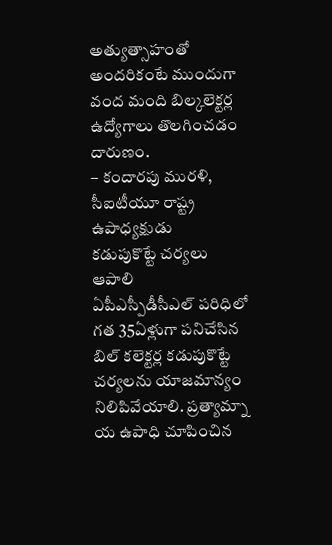అత్యుత్సాహంతో అందరికంటే ముందుగా వంద మంది బిల్కలెక్టర్ల ఉద్యోగాలు తొలగించడం దారుణం.
– కందారపు మురళి, సీఐటీయూ రాష్ట్ర ఉపాధ్యక్షుడు
కడుపుకొట్టే చర్యలు ఆపాలి
ఏపీఎస్పీడీసీఎల్ పరిధిలో గత 35ఏళ్లుగా పనిచేసిన బిల్ కలెక్టర్ల కడుపుకొట్టే చర్యలను యాజమాన్యం నిలిపివేయాలి. ప్రత్యామ్నా య ఉపాధి చూపించిన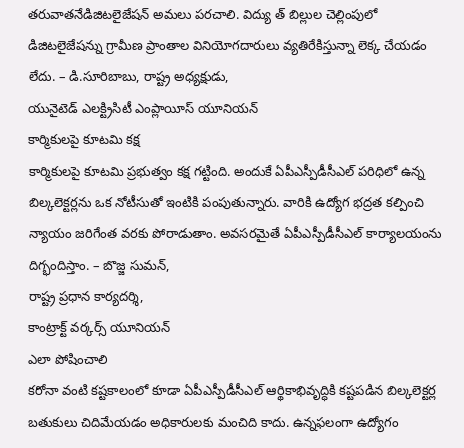తరువాతనేడిజిటలైజేషన్ అమలు పరచాలి. విద్యు త్ బిల్లుల చెల్లింపులో డిజిటలైజేషన్ను గ్రామీణ ప్రాంతాల వినియోగదారులు వ్యతిరేకిస్తున్నా లెక్క చేయడం లేదు. – డి.సూరిబాబు, రాష్ట్ర అధ్యక్షుడు,
యునైటెడ్ ఎలక్ట్రిసిటీ ఎంప్లాయీస్ యూనియన్
కార్మికులపై కూటమి కక్ష
కార్మికులపై కూటమి ప్రభుత్వం కక్ష గట్టింది. అందుకే ఏపీఎస్పీడీసీఎల్ పరిధిలో ఉన్న బిల్కలెక్టర్లను ఒక నోటీసుతో ఇంటికి పంపుతున్నారు. వారికి ఉద్యోగ భద్రత కల్పించి న్యాయం జరిగేంత వరకు పోరాడుతాం. అవసరమైతే ఏపీఎస్పీడీసీఎల్ కార్యాలయంను దిగ్భందిస్తాం. – బొజ్జ సుమన్,
రాష్ట్ర ప్రధాన కార్యదర్శి,
కాంట్రాక్ట్ వర్కర్స్ యూనియన్
ఎలా పోషించాలి
కరోనా వంటి కష్టకాలంలో కూడా ఏపీఎస్పీడీసీఎల్ ఆర్థికాభివృద్ధికి కష్టపడిన బిల్కలెక్టర్ల బతుకులు చిదిమేయడం అధికారులకు మంచిది కాదు. ఉన్నఫలంగా ఉద్యోగం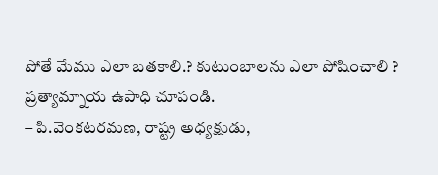పోతే మేము ఎలా బతకాలి.? కుటుంబాలను ఎలా పోషించాలి ? ప్రత్యామ్నాయ ఉపాధి చూపండి.
– పి.వెంకటరమణ, రాష్ట్ర అధ్యక్షుడు,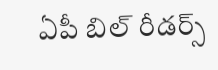ఏపీ బిల్ రీడర్స్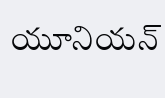యూనియన్